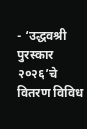- ‘उद्धवश्री पुरस्कार २०२६’चे वितरण विविध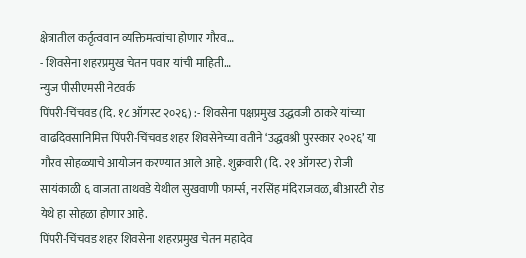क्षेत्रातील कर्तृत्ववान व्यक्तिमत्वांचा होणार गौरव…
- शिवसेना शहरप्रमुख चेतन पवार यांची माहिती…
न्युज पीसीएमसी नेटवर्क
पिंपरी-चिंचवड (दि. १८ ऑगस्ट २०२६) :- शिवसेना पक्षप्रमुख उद्धवजी ठाकरे यांच्या वाढदिवसानिमित्त पिंपरी-चिंचवड शहर शिवसेनेच्या वतीने ‘उद्धवश्री पुरस्कार २०२६’ या गौरव सोहळ्याचे आयोजन करण्यात आले आहे. शुक्रवारी (दि. २१ ऑगस्ट) रोजी सायंकाळी ६ वाजता ताथवडे येथील सुखवाणी फार्म्स, नरसिंह मंदिराजवळ, बीआरटी रोड येथे हा सोहळा होणार आहे.
पिंपरी-चिंचवड शहर शिवसेना शहरप्रमुख चेतन महादेव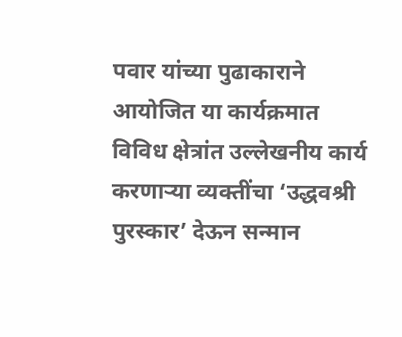पवार यांच्या पुढाकाराने आयोजित या कार्यक्रमात विविध क्षेत्रांत उल्लेखनीय कार्य करणाऱ्या व्यक्तींचा ‘उद्धवश्री पुरस्कार’ देऊन सन्मान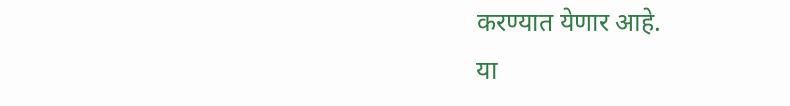करण्यात येणार आहे.
या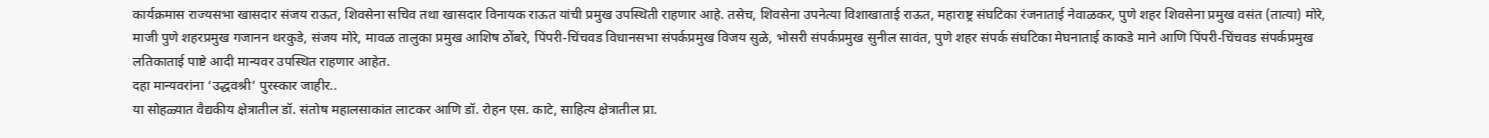कार्यक्रमास राज्यसभा खासदार संजय राऊत, शिवसेना सचिव तथा खासदार विनायक राऊत यांची प्रमुख उपस्थिती राहणार आहे. तसेच, शिवसेना उपनेत्या विशाखाताई राऊत, महाराष्ट्र संघटिका रंजनाताई नेवाळकर, पुणे शहर शिवसेना प्रमुख वसंत (तात्या) मोरे, माजी पुणे शहरप्रमुख गजानन थरकुडे, संजय मोरे, मावळ तालुका प्रमुख आशिष ठोंबरे, पिंपरी-चिंचवड विधानसभा संपर्कप्रमुख विजय सुळे, भोसरी संपर्कप्रमुख सुनील सावंत, पुणे शहर संपर्क संघटिका मेघनाताई काकडे माने आणि पिंपरी-चिंचवड संपर्कप्रमुख लतिकाताई पाष्टे आदी मान्यवर उपस्थित राहणार आहेत.
दहा मान्यवरांना ‘उद्धवश्री’ पुरस्कार जाहीर..
या सोहळ्यात वैद्यकीय क्षेत्रातील डॉ. संतोष महालसाकांत लाटकर आणि डॉ. रोहन एस. काटे, साहित्य क्षेत्रातील प्रा.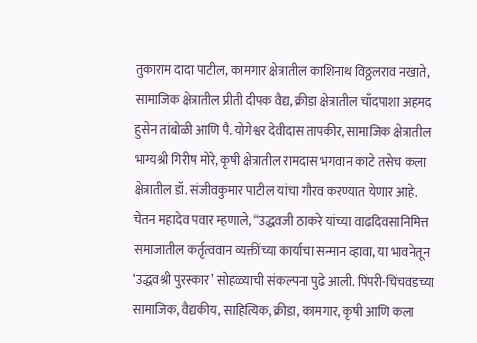तुकाराम दादा पाटील, कामगार क्षेत्रातील काशिनाथ विठ्ठलराव नखाते, सामाजिक क्षेत्रातील प्रीती दीपक वैद्य, क्रीडा क्षेत्रातील चाँदपाशा अहमद हुसेन तांबोळी आणि पै. योगेश्वर देवीदास तापकीर, सामाजिक क्षेत्रातील भाग्यश्री गिरीष मोरे, कृषी क्षेत्रातील रामदास भगवान काटे तसेच कला क्षेत्रातील डॉ. संजीवकुमार पाटील यांचा गौरव करण्यात येणार आहे.
चेतन महादेव पवार म्हणाले, “उद्धवजी ठाकरे यांच्या वाढदिवसानिमित्त समाजातील कर्तृत्ववान व्यक्तींच्या कार्याचा सन्मान व्हावा, या भावनेतून ‘उद्धवश्री पुरस्कार’ सोहळ्याची संकल्पना पुढे आली. पिंपरी-चिंचवडच्या सामाजिक, वैद्यकीय, साहित्यिक, क्रीडा, कामगार, कृषी आणि कला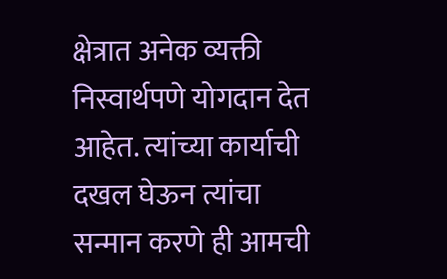क्षेत्रात अनेक व्यक्ती निस्वार्थपणे योगदान देत आहेत. त्यांच्या कार्याची दखल घेऊन त्यांचा सन्मान करणे ही आमची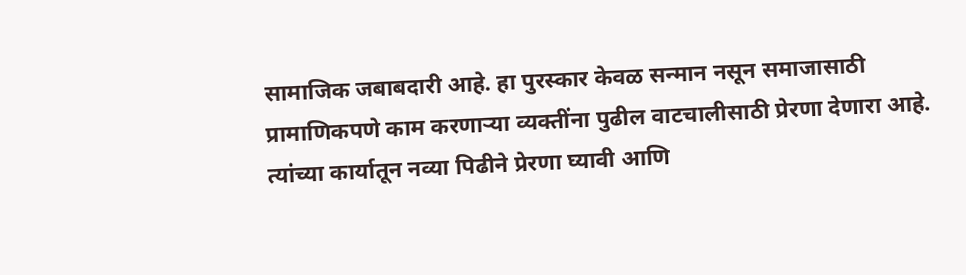सामाजिक जबाबदारी आहे. हा पुरस्कार केवळ सन्मान नसून समाजासाठी प्रामाणिकपणे काम करणाऱ्या व्यक्तींना पुढील वाटचालीसाठी प्रेरणा देणारा आहे. त्यांच्या कार्यातून नव्या पिढीने प्रेरणा घ्यावी आणि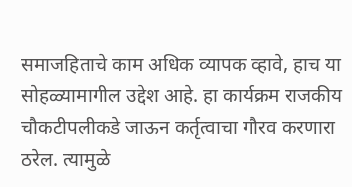समाजहिताचे काम अधिक व्यापक व्हावे, हाच या सोहळ्यामागील उद्देश आहे. हा कार्यक्रम राजकीय चौकटीपलीकडे जाऊन कर्तृत्वाचा गौरव करणारा ठरेल. त्यामुळे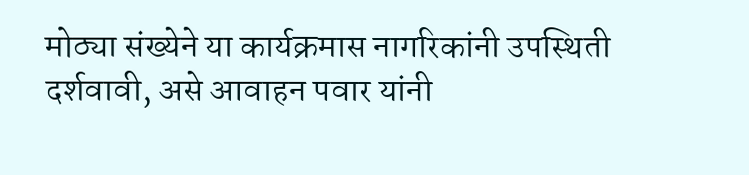मोठ्या संख्येने या कार्यक्रमास नागरिकांनी उपस्थिती दर्शवावी, असे आवाहन पवार यांनी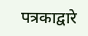पत्रकाद्वारे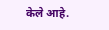केले आहे.